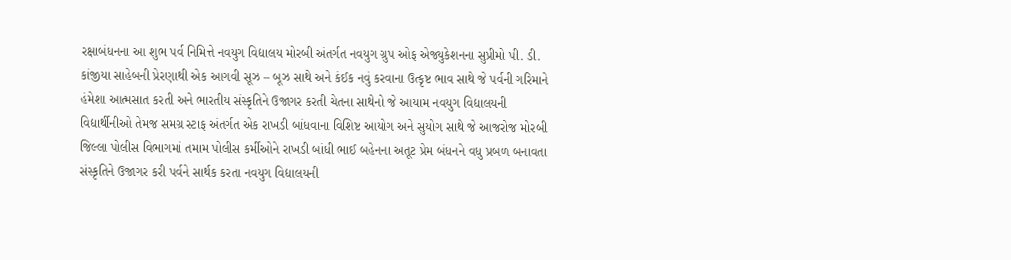રક્ષાબંધનના આ શુભ પર્વ નિમિત્તે નવયુગ વિદ્યાલય મોરબી અંતર્ગત નવયુગ ગ્રુપ ઓફ એજ્યુકેશનના સુપ્રીમો પી. ડી. કાંજીયા સાહેબની પ્રેરણાથી એક આગવી સૂઝ – બૂઝ સાથે અને કંઈક નવું કરવાના ઉત્કૃષ્ટ ભાવ સાથે જે પર્વની ગરિમાને હંમેશા આત્મસાત કરતી અને ભારતીય સંસ્કૃતિને ઉજાગર કરતી ચેતના સાથેનો જે આયામ નવયુગ વિદ્યાલયની વિદ્યાર્થીનીઓ તેમજ સમગ્ર સ્ટાફ અંતર્ગત એક રાખડી બાંધવાના વિશિષ્ટ આયોગ અને સુયોગ સાથે જે આજરોજ મોરબી જિલ્લા પોલીસ વિભાગમાં તમામ પોલીસ કર્મીઓને રાખડી બાંધી ભાઈ બહેનના અતૂટ પ્રેમ બંધનને વધુ પ્રબળ બનાવતા સંસ્કૃતિને ઉજાગર કરી પર્વને સાર્થક કરતા નવયુગ વિદ્યાલયની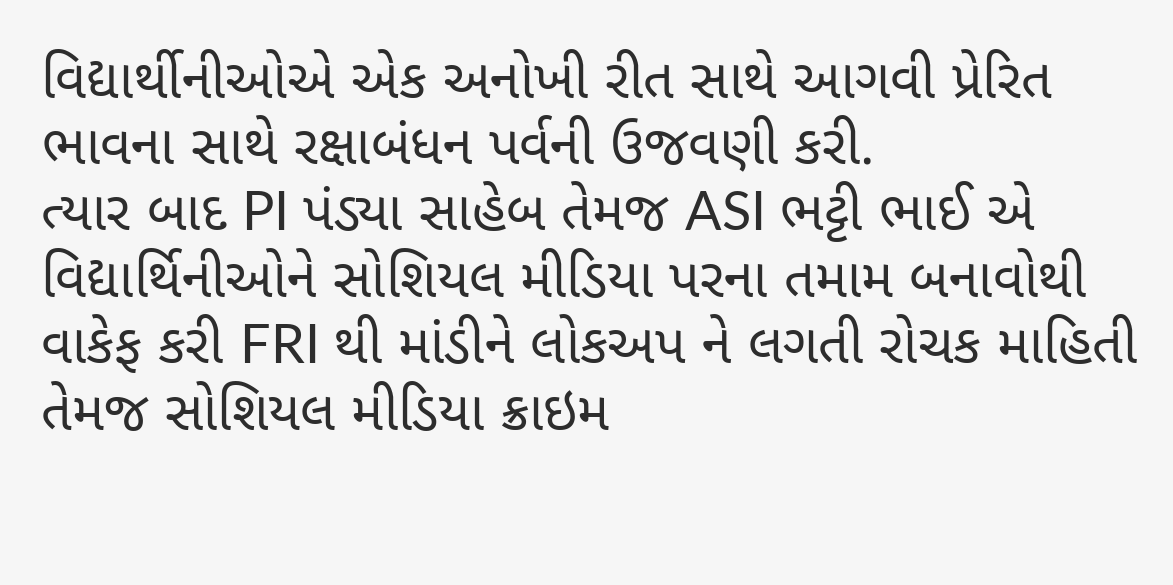વિદ્યાર્થીનીઓએ એક અનોખી રીત સાથે આગવી પ્રેરિત ભાવના સાથે રક્ષાબંધન પર્વની ઉજવણી કરી.
ત્યાર બાદ PI પંડ્યા સાહેબ તેમજ ASI ભટ્ટી ભાઈ એ વિદ્યાર્થિનીઓને સોશિયલ મીડિયા પરના તમામ બનાવોથી વાકેફ કરી FRI થી માંડીને લોકઅપ ને લગતી રોચક માહિતી તેમજ સોશિયલ મીડિયા ક્રાઇમ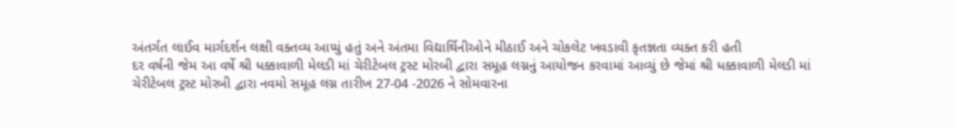અંતર્ગત લાઈવ માર્ગદર્શન લક્ષી વક્તવ્ય આપ્યું હતું અને અંતમા વિદ્યાર્થિનીઓને મીઠાઈ અને ચોકલેટ ખવડાવી કૃતજ્ઞતા વ્યક્ત કરી હતી
દર વર્ષની જેમ આ વર્ષે શ્રી ધક્કાવાળી મેલડી માં ચેરીટેબલ ટ્રસ્ટ મોરબી દ્વારા સમૂહ લગ્નનું આયોજન કરવામાં આવ્યું છે જેમાં શ્રી ધક્કાવાળી મેલડી માં ચેરીટેબલ ટ્રસ્ટ મોરબી દ્વારા નવમો સમૂહ લગ્ન તારીખ 27-04 -2026 ને સોમવારના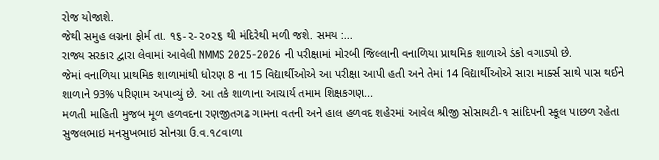રોજ યોજાશે.
જેથી સમુહ લગ્નના ફોર્મ તા. ૧૬-૨-૨૦૨૬ થી મંદિરેથી મળી જશે. સમય :...
રાજ્ય સરકાર દ્વારા લેવામાં આવેલી NMMS 2025-2026 ની પરીક્ષામાં મોરબી જિલ્લાની વનાળિયા પ્રાથમિક શાળાએ ડંકો વગાડ્યો છે.
જેમાં વનાળિયા પ્રાથમિક શાળામાંથી ધોરણ 8 ના 15 વિદ્યાર્થીઓએ આ પરીક્ષા આપી હતી અને તેમાં 14 વિદ્યાર્થીઓએ સારા માર્ક્સ સાથે પાસ થઈને શાળાને 93% પરિણામ અપાવ્યું છે. આ તકે શાળાના આચાર્ય તમામ શિક્ષકગણ...
મળતી માહિતી મુજબ મૂળ હળવદના રણજીતગઢ ગામના વતની અને હાલ હળવદ શહેરમાં આવેલ શ્રીજી સોસાયટી-૧ સાંદિપની સ્કૂલ પાછળ રહેતા સુજલભાઇ મનસુખભાઇ સોનગ્રા ઉ.વ.૧૮વાળા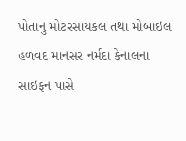પોતાનુ મોટરસાયકલ તથા મોબાઇલ હળવદ માનસર નર્મદા કેનાલના સાઇફન પાસે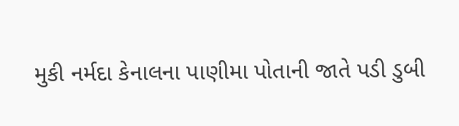મુકી નર્મદા કેનાલના પાણીમા પોતાની જાતે પડી ડુબી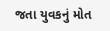જતા યુવકનું મોત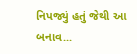નિપજ્યું હતું જેથી આ બનાવ...